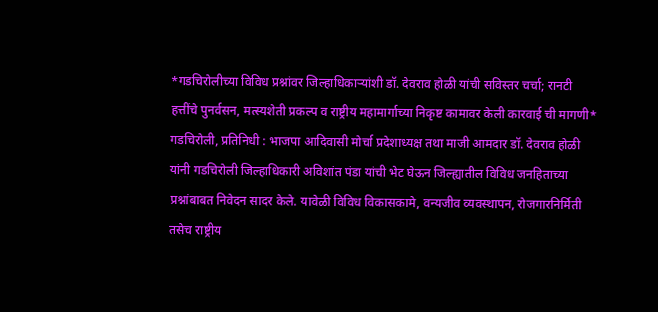*गडचिरोलीच्या विविध प्रश्नांवर जिल्हाधिकाऱ्यांशी डॉ. देवराव होळी यांची सविस्तर चर्चा; रानटी हत्तींचे पुनर्वसन, मत्स्यशेती प्रकल्प व राष्ट्रीय महामार्गाच्या निकृष्ट कामावर केली कारवाई ची मागणी*
गडचिरोली, प्रतिनिधी : भाजपा आदिवासी मोर्चा प्रदेशाध्यक्ष तथा माजी आमदार डॉ. देवराव होळी यांनी गडचिरोली जिल्हाधिकारी अविशांत पंडा यांची भेट घेऊन जिल्ह्यातील विविध जनहिताच्या प्रश्नांबाबत निवेदन सादर केले. यावेळी विविध विकासकामे, वन्यजीव व्यवस्थापन, रोजगारनिर्मिती तसेच राष्ट्रीय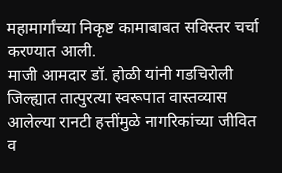महामार्गांच्या निकृष्ट कामाबाबत सविस्तर चर्चा करण्यात आली.
माजी आमदार डॉ. होळी यांनी गडचिरोली जिल्ह्यात तात्पुरत्या स्वरूपात वास्तव्यास आलेल्या रानटी हत्तींमुळे नागरिकांच्या जीवित व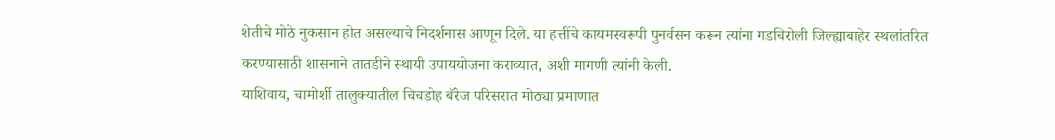शेतीचे मोठे नुकसान होत असल्याचे निदर्शनास आणून दिले. या हत्तींचे कायमस्वरूपी पुनर्वसन करून त्यांना गडचिरोली जिल्ह्याबाहेर स्थलांतरित करण्यासाठी शासनाने तातडीने स्थायी उपाययोजना कराव्यात, अशी मागणी त्यांनी केली.
याशिवाय, चामोर्शी तालुक्यातील चिचडोह बॅरेज परिसरात मोठ्या प्रमाणात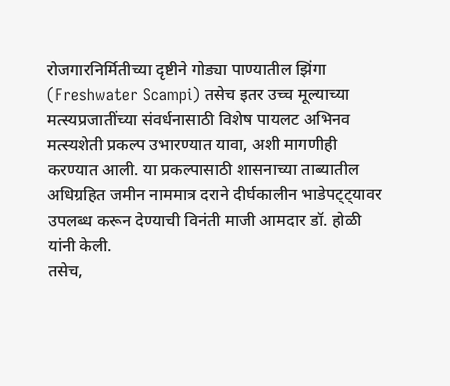रोजगारनिर्मितीच्या दृष्टीने गोड्या पाण्यातील झिंगा (Freshwater Scampi) तसेच इतर उच्च मूल्याच्या मत्स्यप्रजातींच्या संवर्धनासाठी विशेष पायलट अभिनव मत्स्यशेती प्रकल्प उभारण्यात यावा, अशी मागणीही करण्यात आली. या प्रकल्पासाठी शासनाच्या ताब्यातील अधिग्रहित जमीन नाममात्र दराने दीर्घकालीन भाडेपट्ट्यावर उपलब्ध करून देण्याची विनंती माजी आमदार डॉ. होळी यांनी केली.
तसेच,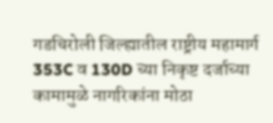गडचिरोली जिल्ह्यातील राष्ट्रीय महामार्ग 353C व 130D च्या निकृष्ट दर्जाच्या कामामुळे नागरिकांना मोठा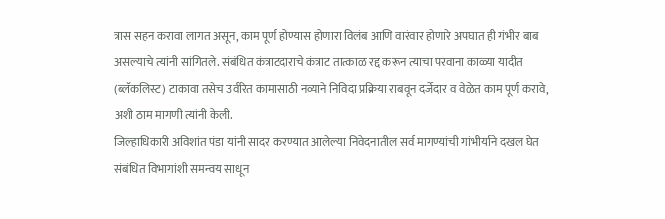त्रास सहन करावा लागत असून, काम पूर्ण होण्यास होणारा विलंब आणि वारंवार होणारे अपघात ही गंभीर बाब असल्याचे त्यांनी सांगितले. संबंधित कंत्राटदाराचे कंत्राट तात्काळ रद्द करून त्याचा परवाना काळ्या यादीत (ब्लॅकलिस्ट) टाकावा तसेच उर्वरित कामासाठी नव्याने निविदा प्रक्रिया राबवून दर्जेदार व वेळेत काम पूर्ण करावे, अशी ठाम मागणी त्यांनी केली.
जिल्हाधिकारी अविशांत पंडा यांनी सादर करण्यात आलेल्या निवेदनातील सर्व मागण्यांची गांभीर्याने दखल घेत संबंधित विभागांशी समन्वय साधून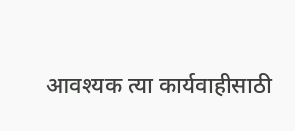आवश्यक त्या कार्यवाहीसाठी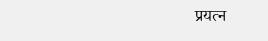प्रयत्न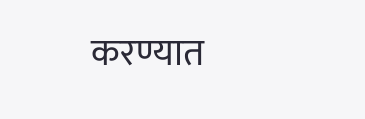करण्यात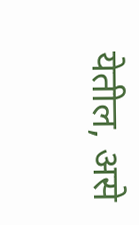येतील, असे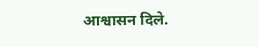आश्वासन दिले.